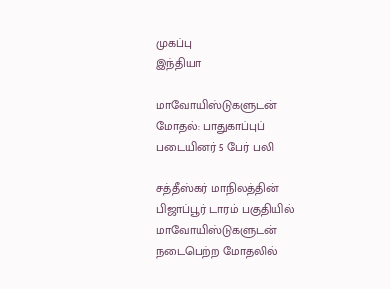முகப்பு
இந்தியா

மாவோயிஸ்டுகளுடன் மோதல்: பாதுகாப்புப் படையினர் 5 பேர் பலி

சத்தீஸ்கர் மாநிலத்தின் பிஜாப்பூர் டாரம் பகுதியில் மாவோயிஸ்டுகளுடன் நடைபெற்ற மோதலில்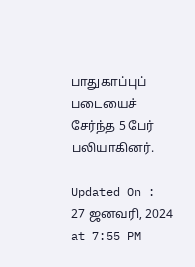பாதுகாப்புப் படையைச் சேர்ந்த 5 பேர் பலியாகினர்.

Updated On : 27 ஜனவரி, 2024 at 7:55 PM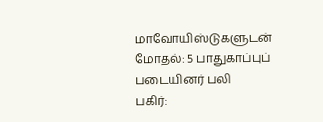மாவோயிஸ்டுகளுடன் மோதல்: 5 பாதுகாப்புப் படையினர் பலி
பகிர்: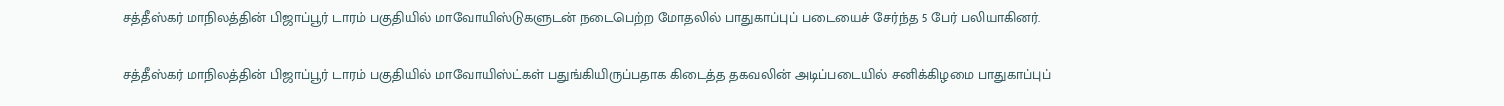சத்தீஸ்கர் மாநிலத்தின் பிஜாப்பூர் டாரம் பகுதியில் மாவோயிஸ்டுகளுடன் நடைபெற்ற மோதலில் பாதுகாப்புப் படையைச் சேர்ந்த 5 பேர் பலியாகினர்.

சத்தீஸ்கர் மாநிலத்தின் பிஜாப்பூர் டாரம் பகுதியில் மாவோயிஸ்ட்கள் பதுங்கியிருப்பதாக கிடைத்த தகவலின் அடிப்படையில் சனிக்கிழமை பாதுகாப்புப்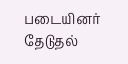படையினர் தேடுதல்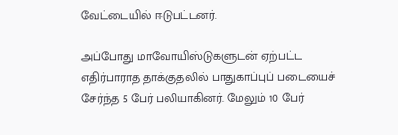வேட்டையில் ஈடுபட்டனர்.

அப்போது மாவோயிஸ்டுகளுடன் ஏற்பட்ட எதிர்பாராத தாக்குதலில் பாதுகாப்புப் படையைச் சேர்ந்த 5 பேர் பலியாகினர். மேலும் 10 பேர்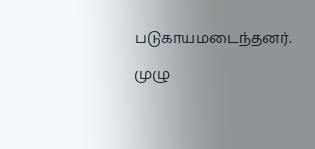படுகாயமடைந்தனர்.

முழு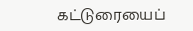கட்டுரையைப்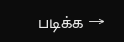படிக்க →